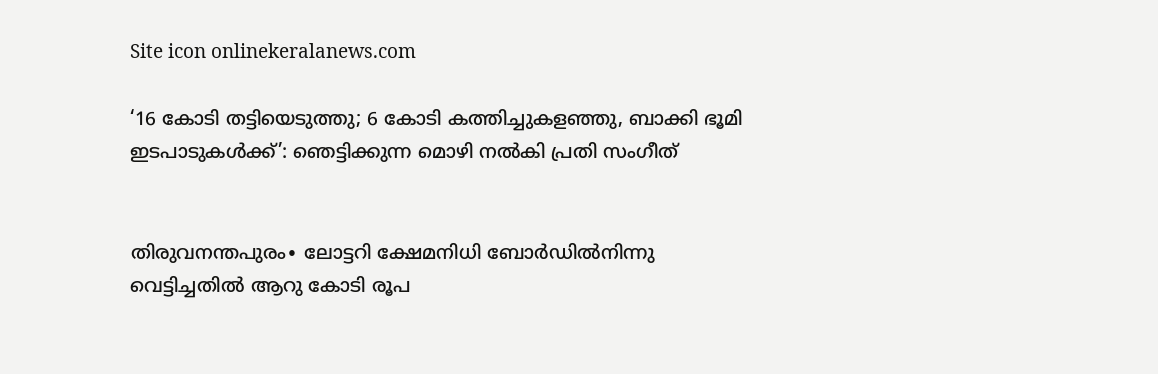Site icon onlinekeralanews.com

‘16 കോടി തട്ടിയെടുത്തു; 6 കോടി കത്തിച്ചുകളഞ്ഞു, ബാക്കി ഭൂമി ഇടപാടുകൾക്ക്’: ഞെട്ടിക്കുന്ന മൊഴി നൽകി പ്രതി സംഗീത്


തിരുവനന്തപുരം∙ ലോട്ടറി ക്ഷേമനിധി ബോര്‍ഡില്‍നിന്നു വെട്ടിച്ചതില്‍ ആറു കോടി രൂപ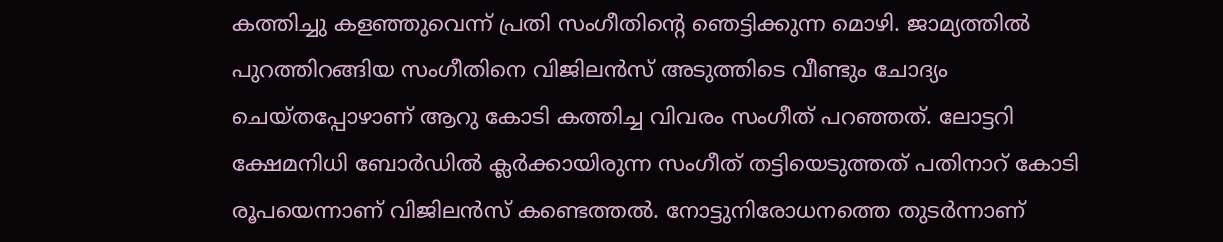കത്തിച്ചു കളഞ്ഞുവെന്ന് പ്രതി സംഗീതിന്റെ ഞെട്ടിക്കുന്ന മൊഴി. ജാമ്യത്തില്‍ പുറത്തിറങ്ങിയ സംഗീതിനെ വിജിലന്‍സ് അടുത്തിടെ വീണ്ടും ചോദ്യം ചെയ്തപ്പോഴാണ് ആറു കോടി കത്തിച്ച വിവരം സംഗീത് പറഞ്ഞത്. ലോട്ടറി ക്ഷേമനിധി ബോര്‍ഡില്‍ ക്ലര്‍ക്കായിരുന്ന സംഗീത് തട്ടിയെടുത്തത് പതിനാറ് കോടി രൂപയെന്നാണ് വിജിലന്‍സ് കണ്ടെത്തല്‍. നോട്ടുനിരോധനത്തെ തുടര്‍ന്നാണ്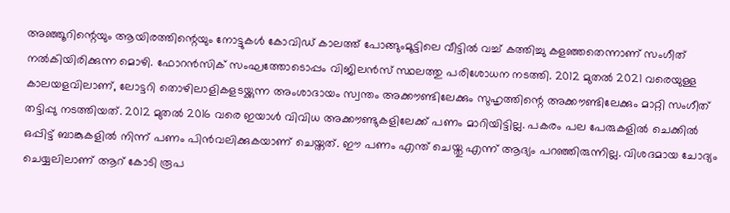അഞ്ഞൂറിന്റെയും ആയിരത്തിന്റെയും നോട്ടുകള്‍ കോവിഡ് കാലത്ത് പോങ്ങുംമൂട്ടിലെ വീട്ടില്‍ വച്ച് കത്തിച്ചു കളഞ്ഞതെന്നാണ് സംഗീത് നല്‍കിയിരിക്കുന്ന മൊഴി. ഫോറന്‍സിക് സംഘത്തോടൊപ്പം വിജിലന്‍സ് സ്ഥലത്തു പരിശോധന നടത്തി. 2012 മുതല്‍ 2021 വരെയുള്ള കാലയളവിലാണ്, ലോട്ടറി തൊഴിലാളികളടയ്ക്കുന്ന അംശാദായം സ്വന്തം അക്കൗണ്ടിലേക്കും സുഹൃത്തിന്റെ അക്കൗണ്ടിലേക്കും മാറ്റി സംഗീത് തട്ടിപ്പു നടത്തിയത്. 2012 മുതല്‍ 2016 വരെ ഇയാള്‍ വിവിധ അക്കൗണ്ടുകളിലേക്ക് പണം മാറിയിട്ടില്ല. പകരം പല പേരുകളില്‍ ചെക്കില്‍ ഒപ്പിട്ട് ബാങ്കുകളില്‍ നിന്ന് പണം പിന്‍വലിക്കുകയാണ് ചെയ്തത്. ഈ പണം എന്ത് ചെയ്തു എന്ന് ആദ്യം പറഞ്ഞിരുന്നില്ല. വിശദമായ ചോദ്യം ചെയ്യലിലാണ് ആറ് കോടി രൂപ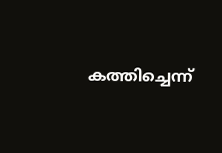കത്തിച്ചെന്ന്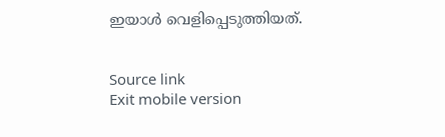ഇയാള്‍ വെളിപ്പെടുത്തിയത്.


Source link
Exit mobile version